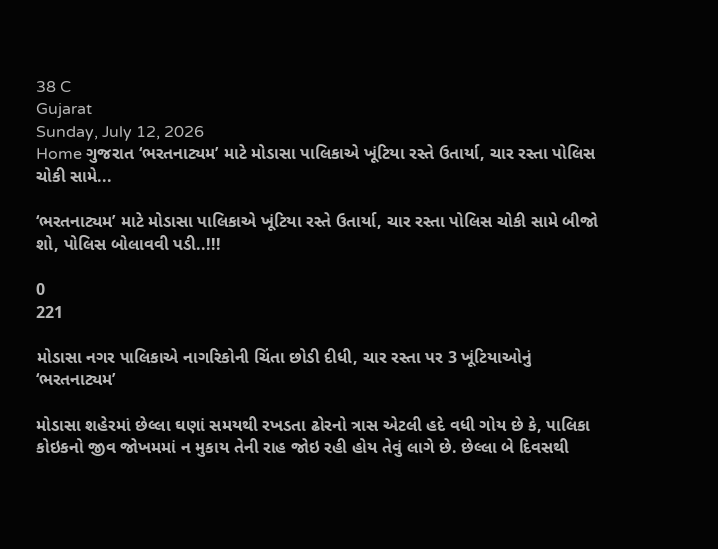38 C
Gujarat
Sunday, July 12, 2026
Home ગુજરાત ‘ભરતનાટ્યમ’ માટે મોડાસા પાલિકાએ ખૂંટિયા રસ્તે ઉતાર્યા, ચાર રસ્તા પોલિસ ચોકી સામે...

‘ભરતનાટ્યમ’ માટે મોડાસા પાલિકાએ ખૂંટિયા રસ્તે ઉતાર્યા, ચાર રસ્તા પોલિસ ચોકી સામે બીજો શો, પોલિસ બોલાવવી પડી..!!!

0
221

મોડાસા નગર પાલિકાએ નાગરિકોની ચિંતા છોડી દીધી, ચાર રસ્તા પર 3 ખૂંટિયાઓનું ‘ભરતનાટ્યમ’

મોડાસા શહેરમાં છેલ્લા ઘણાં સમયથી રખડતા ઢોરનો ત્રાસ એટલી હદે વધી ગોય છે કે, પાલિકા કોઇકનો જીવ જોખમમાં ન મુકાય તેની રાહ જોઇ રહી હોય તેવું લાગે છે. છેલ્લા બે દિવસથી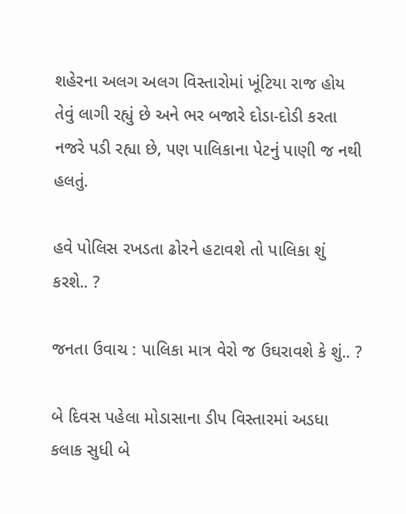શહેરના અલગ અલગ વિસ્તારોમાં ખૂંટિયા રાજ હોય તેવું લાગી રહ્યું છે અને ભર બજારે દોડા-દોડી કરતા નજરે પડી રહ્યા છે, પણ પાલિકાના પેટનું પાણી જ નથી હલતું.

હવે પોલિસ રખડતા ઢોરને હટાવશે તો પાલિકા શું કરશે.. ?

જનતા ઉવાચ : પાલિકા માત્ર વેરો જ ઉઘરાવશે કે શું.. ?

બે દિવસ પહેલા મોડાસાના ડીપ વિસ્તારમાં અડધા કલાક સુધી બે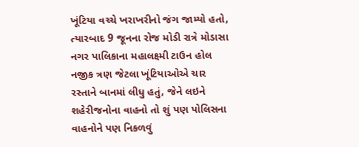ખૂંટિયા વચ્ચે ખરાખરીનો જંગ જામ્યો હતો, ત્યારબાદ 9 જૂનના રોજ મોડી રાત્રે મોડાસા નગર પાલિકાના મહાલક્ષ્મી ટાઉન હોલ નજીક ત્રણ જેટલા ખૂંટિયાઓએ ચાર રસ્તાને બાનમાં લીધુ હતું, જેને લઇને શહેરીજનોના વાહનો તો શું પણ પોલિસના વાહનોને પણ નિકળવું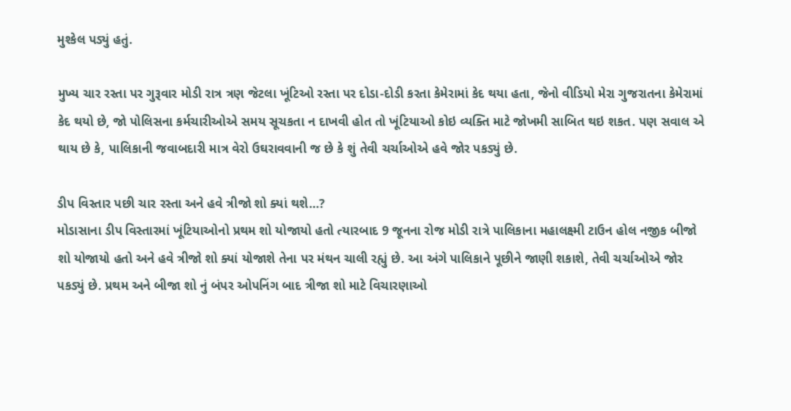મુશ્કેલ પડ્યું હતું.

મુખ્ય ચાર રસ્તા પર ગુરૂવાર મોડી રાત્ર ત્રણ જેટલા ખૂંટિઓ રસ્તા પર દોડા-દોડી કરતા કેમેરામાં કેદ થયા હતા, જેનો વીડિયો મેરા ગુજરાતના કેમેરામાં કેદ થયો છે, જો પોલિસના કર્મચારીઓએ સમય સૂચકતા ન દાખવી હોત તો ખૂંટિયાઓ કોઇ વ્યક્તિ માટે જોખમી સાબિત થઇ શકત. પણ સવાલ એ થાય છે કે, પાલિકાની જવાબદારી માત્ર વેરો ઉઘરાવવાની જ છે કે શું તેવી ચર્ચાઓએ હવે જોર પકડ્યું છે.

ડીપ વિસ્તાર પછી ચાર રસ્તા અને હવે ત્રીજો શો ક્યાં થશે…?
મોડાસાના ડીપ વિસ્તારમાં ખૂંટિયાઓનો પ્રથમ શો યોજાયો હતો ત્યારબાદ 9 જૂનના રોજ મોડી રાત્રે પાલિકાના મહાલક્ષ્મી ટાઉન હોલ નજીક બીજો શો યોજાયો હતો અને હવે ત્રીજો શો ક્યાં યોજાશે તેના પર મંથન ચાલી રહ્યું છે. આ અંગે પાલિકાને પૂછીને જાણી શકાશે, તેવી ચર્ચાઓએ જોર પકડ્યું છે. પ્રથમ અને બીજા શો નું બંપર ઓપનિંગ બાદ ત્રીજા શો માટે વિચારણાઓ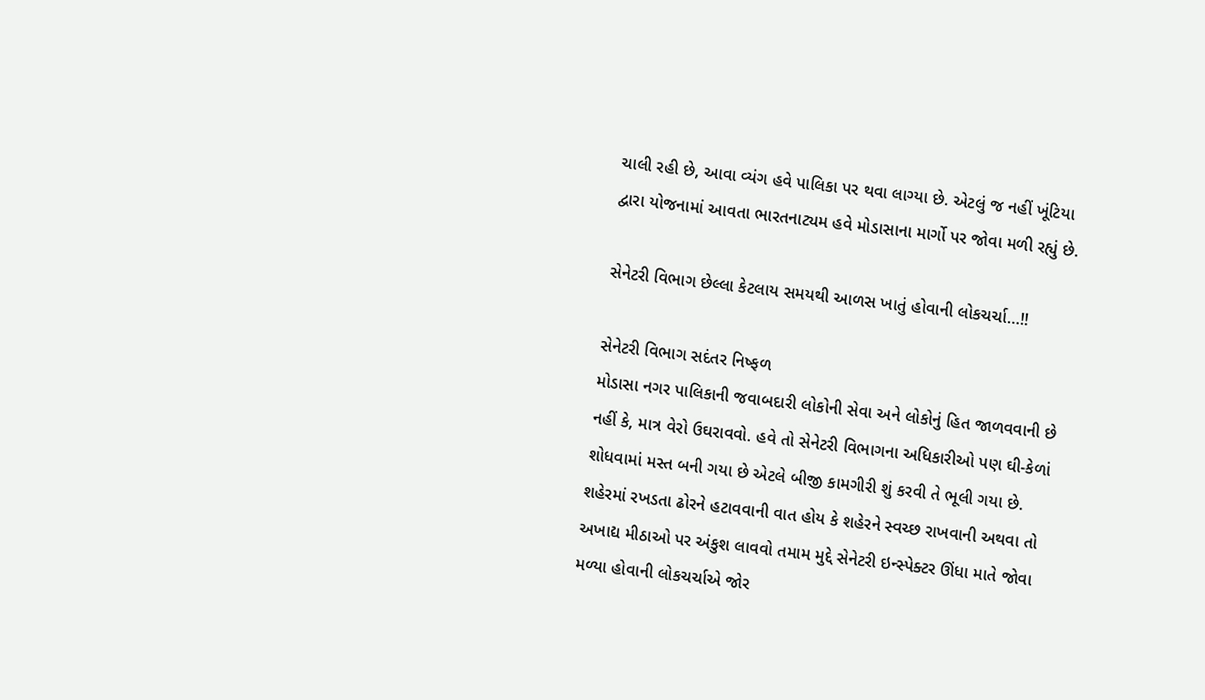ચાલી રહી છે, આવા વ્યંગ હવે પાલિકા પર થવા લાગ્યા છે. એટલું જ નહીં ખૂંટિયા દ્વારા યોજનામાં આવતા ભારતનાટ્યમ હવે મોડાસાના માર્ગો પર જોવા મળી રહ્યું છે.

સેનેટરી વિભાગ છેલ્લા કેટલાય સમયથી આળસ ખાતું હોવાની લોકચર્ચા…!!

સેનેટરી વિભાગ સદંતર નિષ્ફળ
મોડાસા નગર પાલિકાની જવાબદારી લોકોની સેવા અને લોકોનું હિત જાળવવાની છે નહીં કે, માત્ર વેરો ઉઘરાવવો. હવે તો સેનેટરી વિભાગના અધિકારીઓ પણ ઘી-કેળાં શોધવામાં મસ્ત બની ગયા છે એટલે બીજી કામગીરી શું કરવી તે ભૂલી ગયા છે. શહેરમાં રખડતા ઢોરને હટાવવાની વાત હોય કે શહેરને સ્વચ્છ રાખવાની અથવા તો અખાદ્ય મીઠાઓ પર અંકુશ લાવવો તમામ મુદ્દે સેનેટરી ઇન્સ્પેક્ટર ઊંધા માતે જોવા મળ્યા હોવાની લોકચર્ચાએ જોર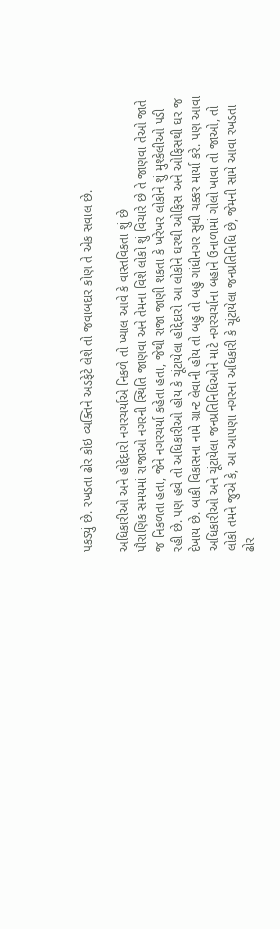પકડ્યું છે. રખડતા ઢોર કોઇ વ્યક્તિને અડફેટે લેશે તો જવાબદાર કોણ તે એક સવાલ છે.

અધિકારીઓ અને હોદ્દેદારો નગરચર્યાએ નિકળે તો ખ્યાલ આવે કે વાસ્તવિકતા શું છે
પૌરાણિક સમયમાં રાજાઓ નગરની સ્થિતિ જાણવા અને તેમના વિશે લોકો શું વિચારે છે તે જાણવા તેઓ જાતે જ નિકળતા હતા, જેને નગરચર્યા કહેતા હતા, જેથી રાજા જાણી શકતા કે ખરેખર લોકોને શું મુશ્કેલીઓ પડી રહી છે. પણ હવે તો અધિકારીઓ હોય કે ચૂંટાયેલા હોદ્દેદારો આ લોકોને ઘરથી ઓફિસ અને ઓફિસથી ઘર જ દેખાય છે. બાકી વિકાસના નામે ગ્રાન્ટ લેવાની હોય તો બહુ તો બહુ ગાંધીનગર સુધી ચક્કર માર્યા કરે. પણ આવા અધિકારીઓ અને ચૂંટાયેલા જનપ્રતિનિધિઓને માટે નગરચર્ચાના બહાને ઉનાળામાં ગોલો ખાવા તો જાઓ, તો લોકો તમને જુએ કે, આ આપણા નગરના અધિકારી કે ચૂંટાયેલા જનપ્રતિનિધિ છે, જેમની સામે આવા રખડતા ઢોર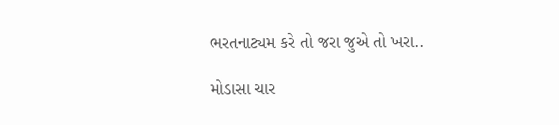ભરતનાટ્યમ કરે તો જરા જુએ તો ખરા..

મોડાસા ચાર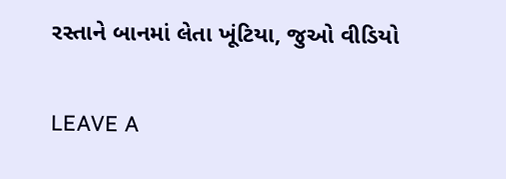રસ્તાને બાનમાં લેતા ખૂંટિયા, જુઓ વીડિયો

LEAVE A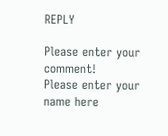REPLY

Please enter your comment!
Please enter your name here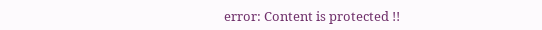error: Content is protected !!